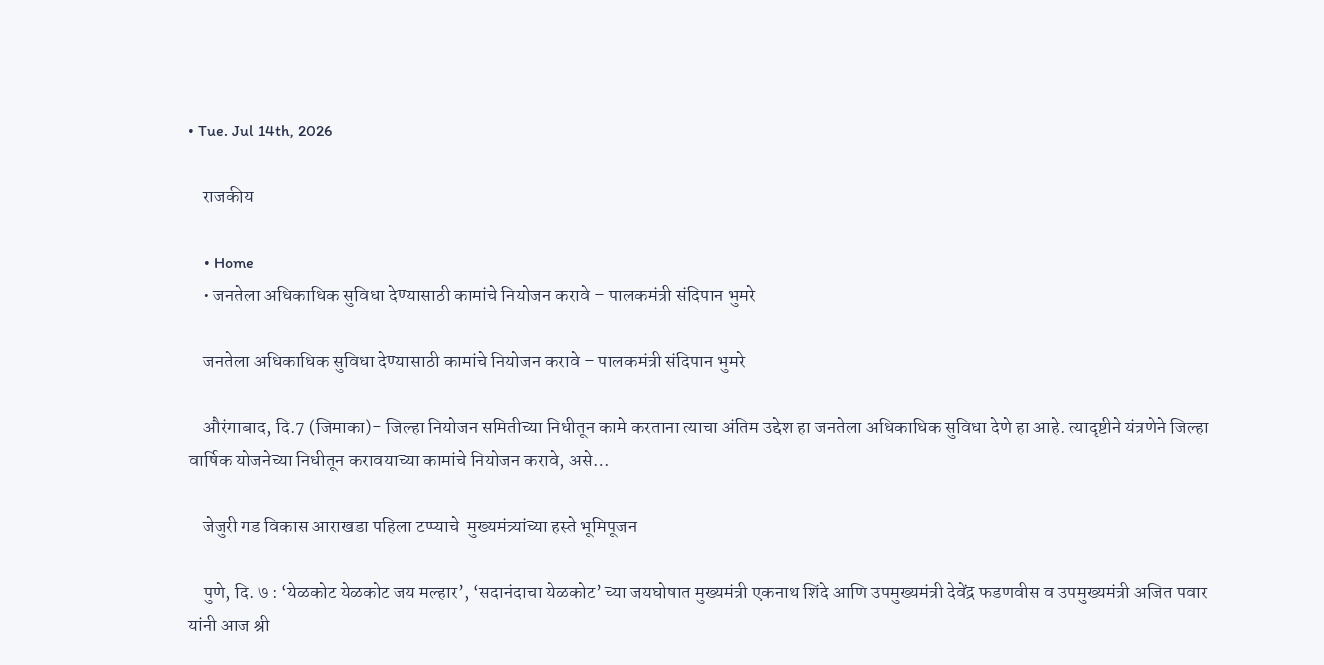• Tue. Jul 14th, 2026

    राजकीय

    • Home
    • जनतेला अधिकाधिक सुविधा देण्यासाठी कामांचे नियोजन करावे – पालकमंत्री संदिपान भुमरे

    जनतेला अधिकाधिक सुविधा देण्यासाठी कामांचे नियोजन करावे – पालकमंत्री संदिपान भुमरे

    औरंगाबाद, दि.7 (जिमाका)- जिल्हा नियोजन समितीच्या निधीतून कामे करताना त्याचा अंतिम उद्देश हा जनतेला अधिकाधिक सुविधा देणे हा आहे. त्यादृष्टीने यंत्रणेने जिल्हा वार्षिक योजनेच्या निधीतून करावयाच्या कामांचे नियोजन करावे, असे…

    जेजुरी गड विकास आराखडा पहिला टप्प्याचे  मुख्यमंत्र्यांच्या हस्ते भूमिपूजन

    पुणे, दि. ७ : ‘येळकोट येळकोट जय मल्हार’, ‘सदानंदाचा येळकोट’ च्या जयघोषात मुख्यमंत्री एकनाथ शिंदे आणि उपमुख्यमंत्री देवेंद्र फडणवीस व उपमुख्यमंत्री अजित पवार यांनी आज श्री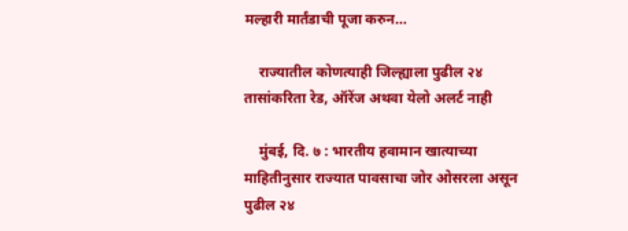मल्हारी मार्तंडाची पूजा करुन…

    राज्यातील कोणत्याही जिल्ह्याला पुढील २४ तासांकरिता रेड, ऑरेंज अथवा येलो अलर्ट नाही

    मुंबई, दि. ७ : भारतीय हवामान खात्याच्या माहितीनुसार राज्यात पावसाचा जोर ओसरला असून पुढील २४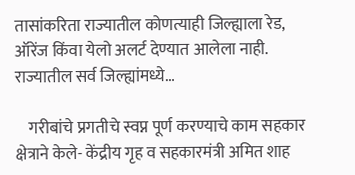तासांकरिता राज्यातील कोणत्याही जिल्ह्याला रेड, ऑरेंज किंवा येलो अलर्ट देण्यात आलेला नाही. राज्यातील सर्व जिल्ह्यांमध्ये…

    गरीबांचे प्रगतीचे स्वप्न पूर्ण करण्याचे काम सहकार क्षेत्राने केले- केंद्रीय गृह व सहकारमंत्री अमित शाह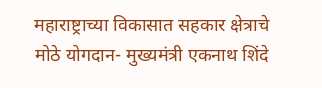महाराष्ट्राच्या विकासात सहकार क्षेत्राचे मोठे योगदान- मुख्यमंत्री एकनाथ शिंदे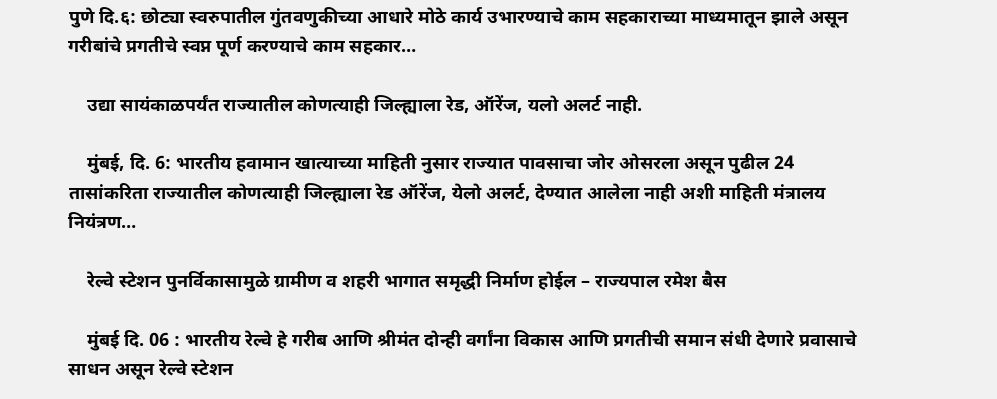पुणे दि.६: छोट्या स्वरुपातील गुंतवणुकीच्या आधारे मोठे कार्य उभारण्याचे काम सहकाराच्या माध्यमातून झाले असून गरीबांचे प्रगतीचे स्वप्न पूर्ण करण्याचे काम सहकार…

    उद्या सायंकाळपर्यंत राज्यातील कोणत्याही जिल्ह्याला रेड, ऑरेंज, यलो अलर्ट नाही.

    मुंबई, दि. 6: भारतीय हवामान खात्याच्या माहिती नुसार राज्यात पावसाचा जोर ओसरला असून पुढील 24 तासांकरिता राज्यातील कोणत्याही जिल्ह्याला रेड ऑरेंज, येलो अलर्ट, देण्यात आलेला नाही अशी माहिती मंत्रालय नियंत्रण…

    रेल्वे स्टेशन पुनर्विकासामुळे ग्रामीण व शहरी भागात समृद्धी निर्माण होईल – राज्यपाल रमेश बैस

    मुंबई दि. 06 : भारतीय रेल्वे हे गरीब आणि श्रीमंत दोन्ही वर्गांना विकास आणि प्रगतीची समान संधी देणारे प्रवासाचे साधन असून रेल्वे स्टेशन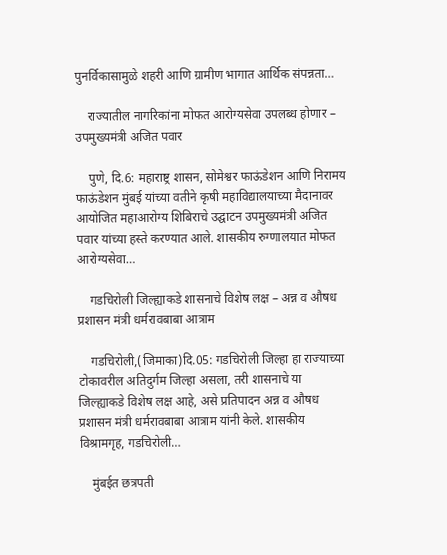पुनर्विकासामुळे शहरी आणि ग्रामीण भागात आर्थिक संपन्नता…

    राज्यातील नागरिकांना मोफत आरोग्यसेवा उपलब्ध होणार – उपमुख्यमंत्री अजित पवार

    पुणे, दि.6: महाराष्ट्र शासन, सोमेश्वर फाऊंडेशन आणि निरामय फाऊंडेशन मुंबई यांच्या वतीने कृषी महाविद्यालयाच्या मैदानावर आयोजित महाआरोग्य शिबिराचे उद्घाटन उपमुख्यमंत्री अजित पवार यांच्या हस्ते करण्यात आले. शासकीय रुग्णालयात मोफत आरोग्यसेवा…

    गडचिरोली जिल्ह्याकडे शासनाचे विशेष लक्ष – अन्न व औषध प्रशासन मंत्री धर्मरावबाबा आत्राम

    गडचिरोली,(जिमाका)दि.05: गडचिरोली जिल्हा हा राज्याच्या टोकावरील अतिदुर्गम जिल्हा असला, तरी शासनाचे या जिल्ह्याकडे विशेष लक्ष आहे, असे प्रतिपादन अन्न व औषध प्रशासन मंत्री धर्मरावबाबा आत्राम यांनी केले. शासकीय विश्रामगृह, गडचिरोली…

    मुंबईत छत्रपती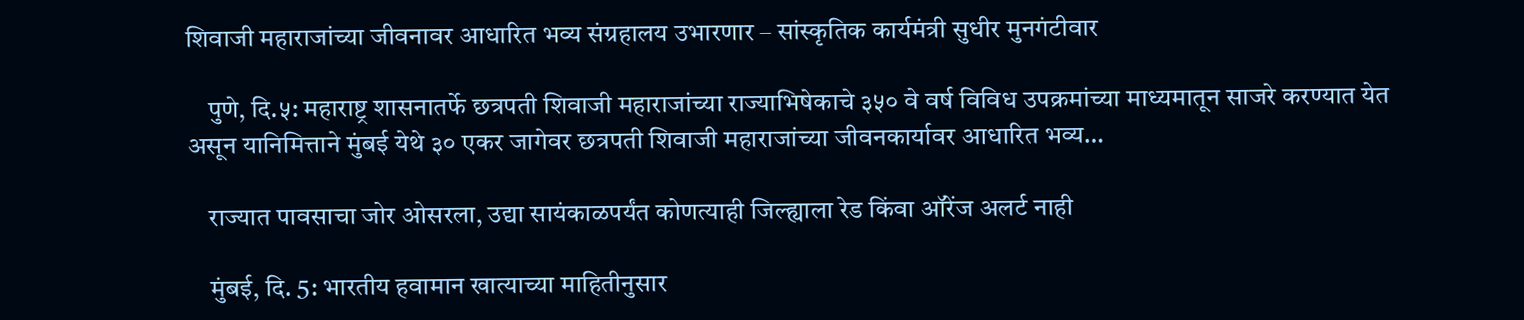शिवाजी महाराजांच्या जीवनावर आधारित भव्य संग्रहालय उभारणार – सांस्कृतिक कार्यमंत्री सुधीर मुनगंटीवार

    पुणे, दि.५: महाराष्ट्र शासनातर्फे छत्रपती शिवाजी महाराजांच्या राज्याभिषेकाचे ३५० वे वर्ष विविध उपक्रमांच्या माध्यमातून साजरे करण्यात येत असून यानिमित्ताने मुंबई येथे ३० एकर जागेवर छत्रपती शिवाजी महाराजांच्या जीवनकार्यावर आधारित भव्य…

    राज्यात पावसाचा जोर ओसरला, उद्या सायंकाळपर्यंत कोणत्याही जिल्ह्याला रेड किंवा ऑरेंज अलर्ट नाही

    मुंबई, दि. 5: भारतीय हवामान खात्याच्या माहितीनुसार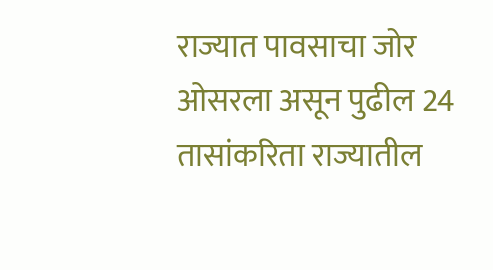राज्यात पावसाचा जोर ओसरला असून पुढील 24 तासांकरिता राज्यातील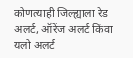कोणत्याही जिल्ह्याला रेड अलर्ट, ऑरेंज अलर्ट किंवा यलो अलर्ट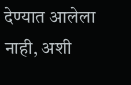देण्यात आलेला नाही, अशी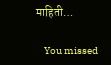माहिती…

    You missed